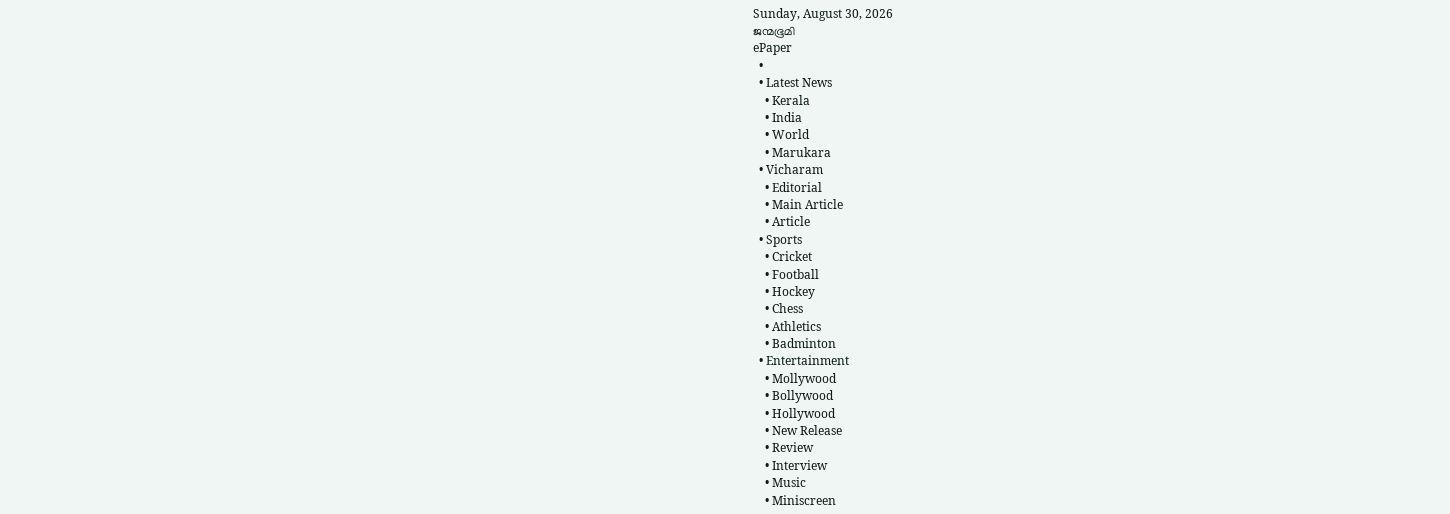Sunday, August 30, 2026
ജന്മഭൂമി
ePaper
  •
  • Latest News
    • Kerala
    • India
    • World
    • Marukara
  • Vicharam
    • Editorial
    • Main Article
    • Article
  • Sports
    • Cricket
    • Football
    • Hockey
    • Chess
    • Athletics
    • Badminton
  • Entertainment
    • Mollywood
    • Bollywood
    • Hollywood
    • New Release
    • Review
    • Interview
    • Music
    • Miniscreen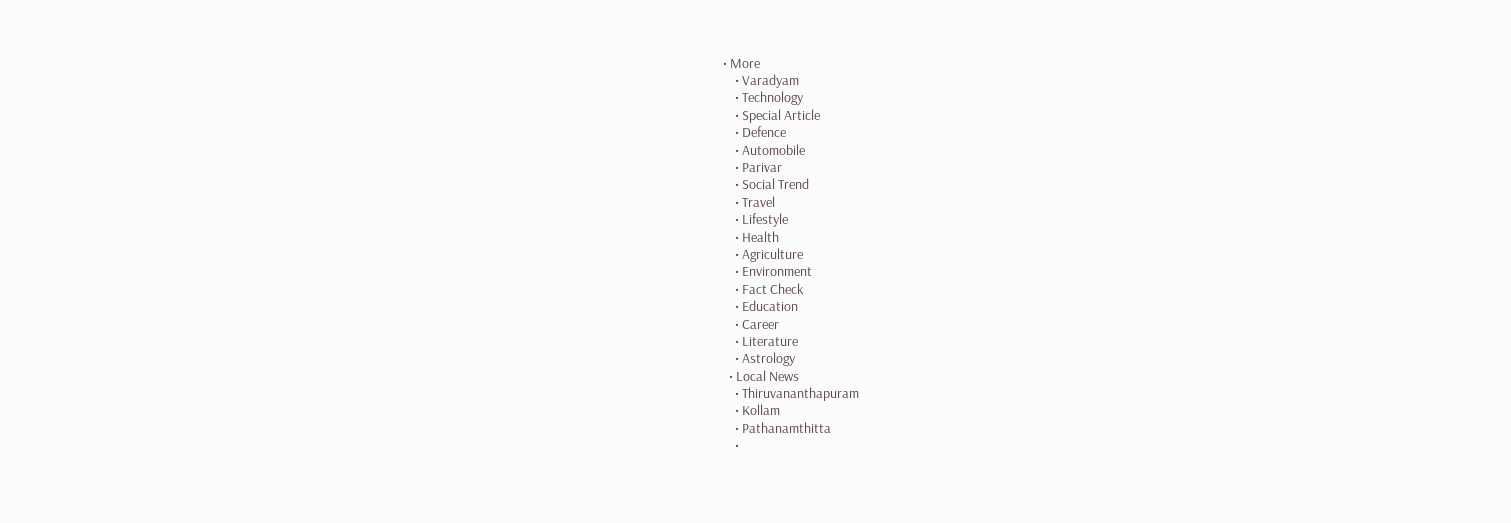• More
    • Varadyam
    • Technology
    • Special Article
    • Defence
    • Automobile
    • Parivar
    • Social Trend
    • Travel
    • Lifestyle
    • Health
    • Agriculture
    • Environment
    • Fact Check
    • Education
    • Career
    • Literature
    • Astrology
  • Local News
    • Thiruvananthapuram
    • Kollam
    • Pathanamthitta
    •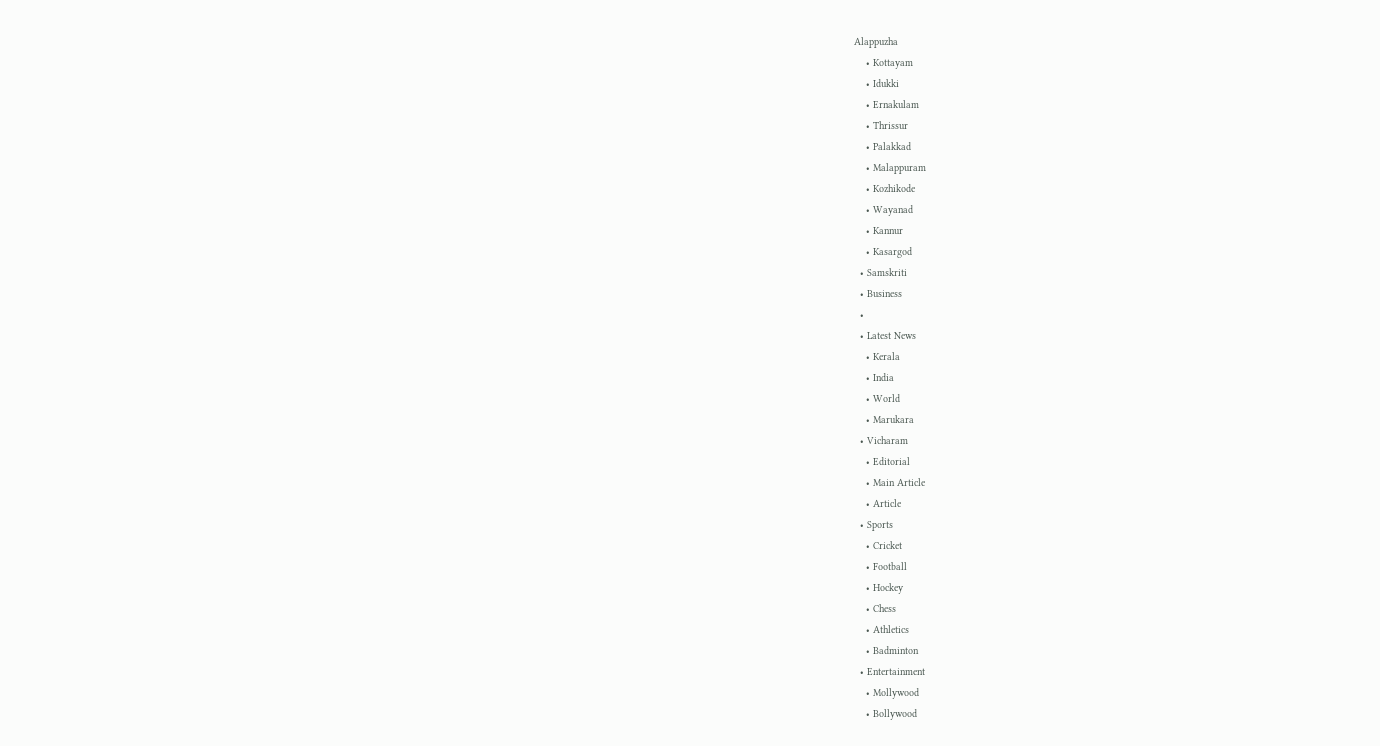Alappuzha
    • Kottayam
    • Idukki
    • Ernakulam
    • Thrissur
    • Palakkad
    • Malappuram
    • Kozhikode
    • Wayanad
    • Kannur
    • Kasargod
  • Samskriti
  • Business
  •
  • Latest News
    • Kerala
    • India
    • World
    • Marukara
  • Vicharam
    • Editorial
    • Main Article
    • Article
  • Sports
    • Cricket
    • Football
    • Hockey
    • Chess
    • Athletics
    • Badminton
  • Entertainment
    • Mollywood
    • Bollywood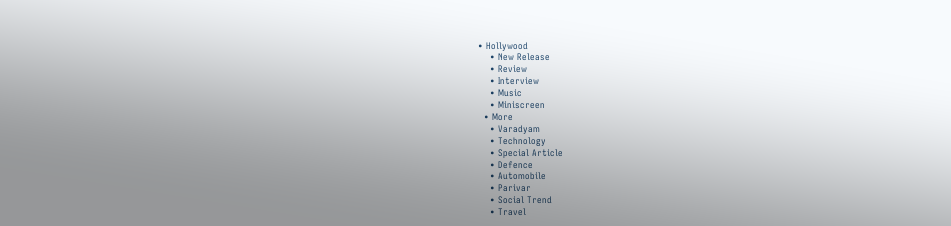• Hollywood
    • New Release
    • Review
    • Interview
    • Music
    • Miniscreen
  • More
    • Varadyam
    • Technology
    • Special Article
    • Defence
    • Automobile
    • Parivar
    • Social Trend
    • Travel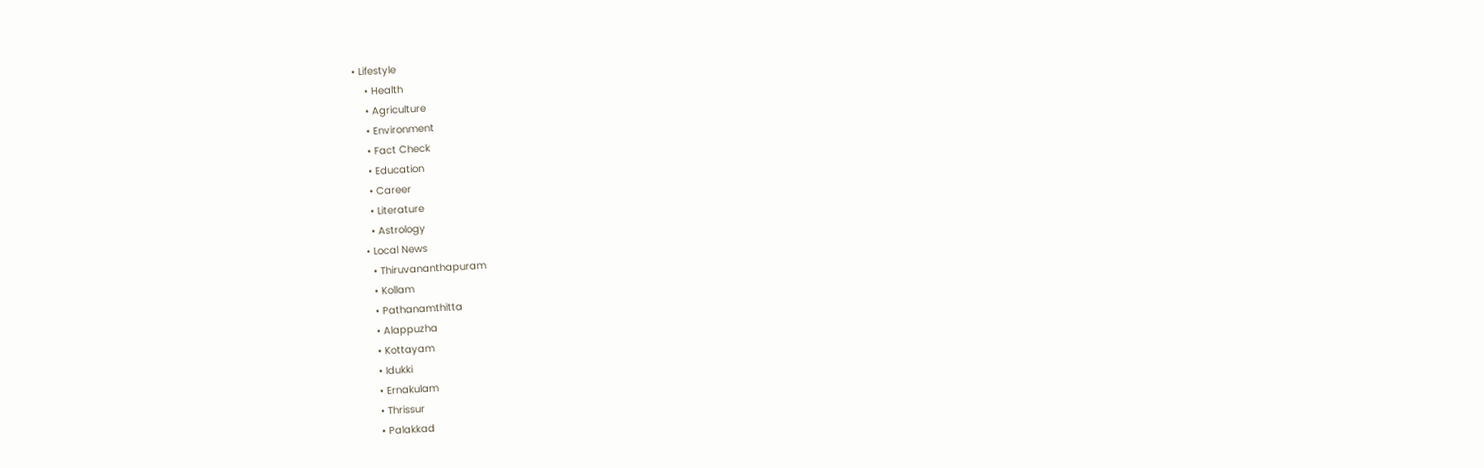• Lifestyle
    • Health
    • Agriculture
    • Environment
    • Fact Check
    • Education
    • Career
    • Literature
    • Astrology
  • Local News
    • Thiruvananthapuram
    • Kollam
    • Pathanamthitta
    • Alappuzha
    • Kottayam
    • Idukki
    • Ernakulam
    • Thrissur
    • Palakkad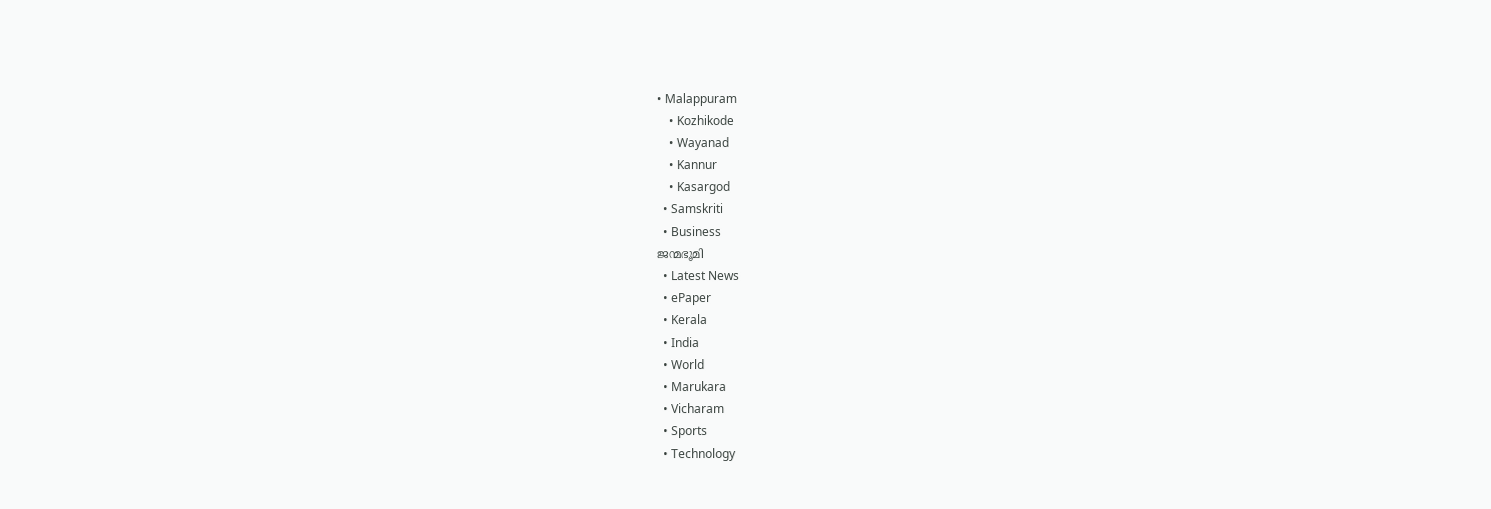• Malappuram
    • Kozhikode
    • Wayanad
    • Kannur
    • Kasargod
  • Samskriti
  • Business
ജന്മഭൂമി
  • Latest News
  • ePaper
  • Kerala
  • India
  • World
  • Marukara
  • Vicharam
  • Sports
  • Technology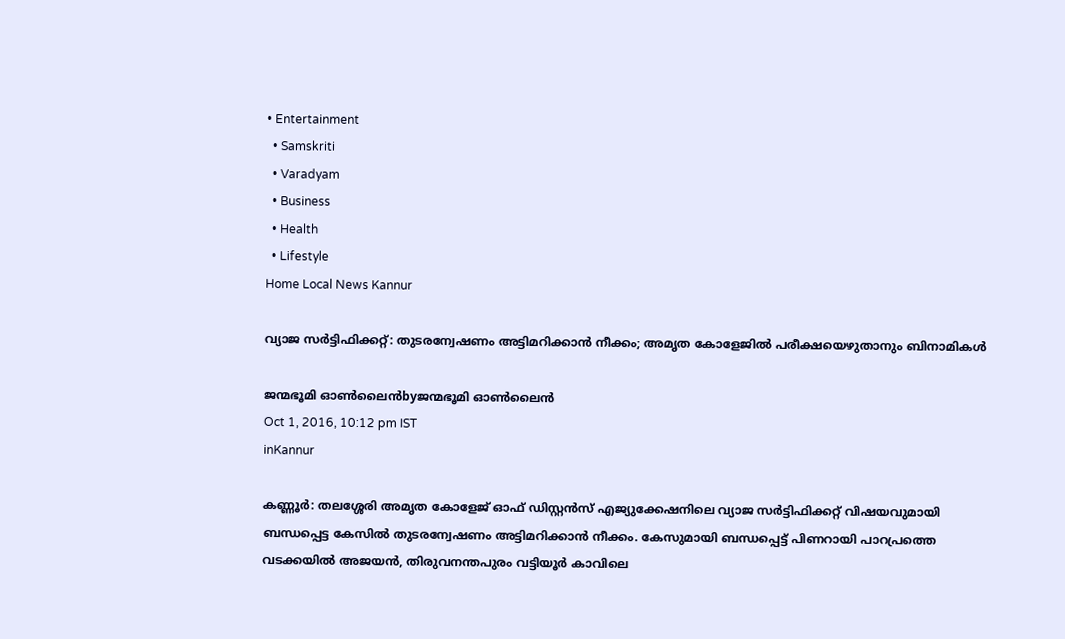• Entertainment
  • Samskriti
  • Varadyam
  • Business
  • Health
  • Lifestyle
Home Local News Kannur

വ്യാജ സര്‍ട്ടിഫിക്കറ്റ്: തുടരന്വേഷണം അട്ടിമറിക്കാന്‍ നീക്കം; അമൃത കോളേജില്‍ പരീക്ഷയെഴുതാനും ബിനാമികള്‍

ജന്മഭൂമി ഓണ്‍ലൈന്‍byജന്മഭൂമി ഓണ്‍ലൈന്‍
Oct 1, 2016, 10:12 pm IST
inKannur

കണ്ണൂര്‍: തലശ്ശേരി അമൃത കോളേജ് ഓഫ് ഡിസ്റ്റന്‍സ് എജ്യുക്കേഷനിലെ വ്യാജ സര്‍ട്ടിഫിക്കറ്റ് വിഷയവുമായി ബന്ധപ്പെട്ട കേസില്‍ തുടരന്വേഷണം അട്ടിമറിക്കാന്‍ നീക്കം. കേസുമായി ബന്ധപ്പെട്ട് പിണറായി പാറപ്രത്തെ വടക്കയില്‍ അജയന്‍, തിരുവനന്തപുരം വട്ടിയൂര്‍ കാവിലെ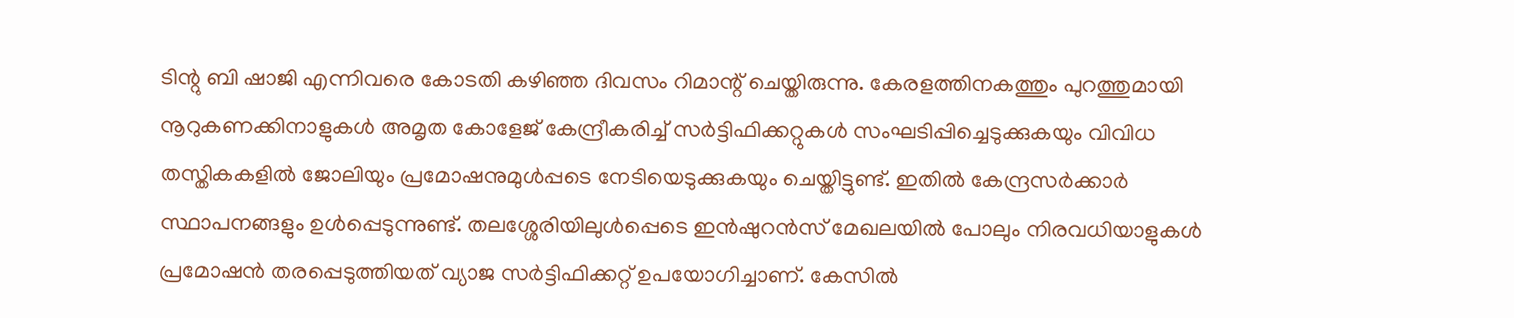ടിന്റു ബി ഷാജി എന്നിവരെ കോടതി കഴിഞ്ഞ ദിവസം റിമാന്റ് ചെയ്തിരുന്നു. കേരളത്തിനകത്തും പുറത്തുമായി നൂറുകണക്കിനാളുകള്‍ അമൃത കോളേജ് കേന്ദ്രീകരിച്ച് സര്‍ട്ടിഫിക്കറ്റുകള്‍ സംഘടിപ്പിച്ചെടുക്കുകയും വിവിധ തസ്തികകളില്‍ ജോലിയും പ്രമോഷനുമുള്‍പ്പടെ നേടിയെടുക്കുകയും ചെയ്തിട്ടുണ്ട്. ഇതില്‍ കേന്ദ്രസര്‍ക്കാര്‍ സ്ഥാപനങ്ങളും ഉള്‍പ്പെടുന്നുണ്ട്. തലശ്ശേരിയിലുള്‍പ്പെടെ ഇന്‍ഷുറന്‍സ് മേഖലയില്‍ പോലും നിരവധിയാളുകള്‍ പ്രമോഷന്‍ തരപ്പെടുത്തിയത് വ്യാജ സര്‍ട്ടിഫിക്കറ്റ് ഉപയോഗിച്ചാണ്. കേസില്‍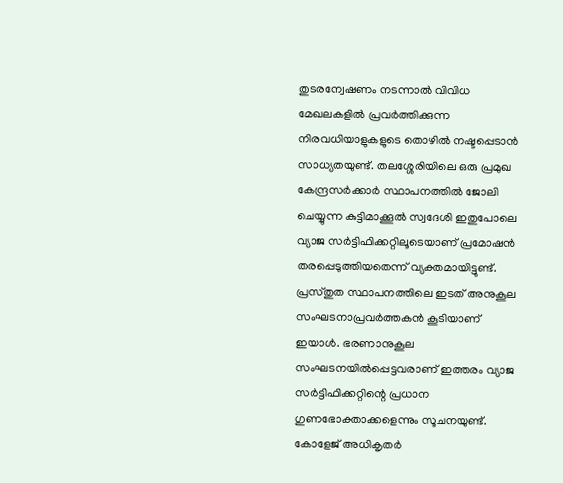തുടരന്വേഷണം നടന്നാല്‍ വിവിധ മേഖലകളില്‍ പ്രവര്‍ത്തിക്കുന്ന നിരവധിയാളുകളുടെ തൊഴില്‍ നഷ്ടപ്പെടാന്‍ സാധ്യതയുണ്ട്. തലശ്ശേരിയിലെ ഒരു പ്രമുഖ കേന്ദ്രസര്‍ക്കാര്‍ സ്ഥാപനത്തില്‍ ജോലി ചെയ്യുന്ന കുട്ടിമാക്കൂല്‍ സ്വദേശി ഇതുപോലെ വ്യാജ സര്‍ട്ടിഫിക്കറ്റിലൂടെയാണ് പ്രമോഷന്‍ തരപ്പെടുത്തിയതെന്ന് വ്യക്തമായിട്ടുണ്ട്. പ്രസ്തുത സ്ഥാപനത്തിലെ ഇടത് അനുകൂല സംഘടനാപ്രവര്‍ത്തകന്‍ കൂടിയാണ് ഇയാള്‍. ഭരണാനുകൂല സംഘടനയില്‍പ്പെട്ടവരാണ് ഇത്തരം വ്യാജ സര്‍ട്ടിഫിക്കറ്റിന്റെ പ്രധാന ഗുണഭോക്താക്കളെന്നും സൂചനയുണ്ട്. കോളേജ് അധികൃതര്‍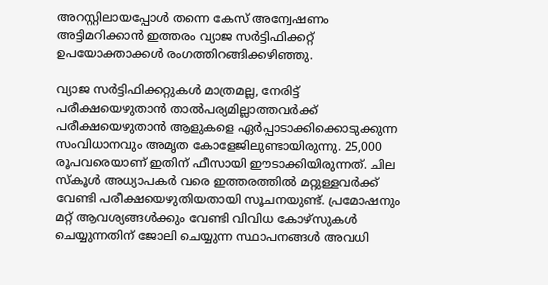അറസ്റ്റിലായപ്പോള്‍ തന്നെ കേസ് അന്വേഷണം അട്ടിമറിക്കാന്‍ ഇത്തരം വ്യാജ സര്‍ട്ടിഫിക്കറ്റ് ഉപയോക്താക്കള്‍ രംഗത്തിറങ്ങിക്കഴിഞ്ഞു.

വ്യാജ സര്‍ട്ടിഫിക്കറ്റുകള്‍ മാത്രമല്ല, നേരിട്ട് പരീക്ഷയെഴുതാന്‍ താല്‍പര്യമില്ലാത്തവര്‍ക്ക് പരീക്ഷയെഴുതാന്‍ ആളുകളെ ഏര്‍പ്പാടാക്കിക്കൊടുക്കുന്ന സംവിധാനവും അമൃത കോളേജിലുണ്ടായിരുന്നു. 25,000 രൂപവരെയാണ് ഇതിന് ഫീസായി ഈടാക്കിയിരുന്നത്. ചില സ്‌കൂള്‍ അധ്യാപകര്‍ വരെ ഇത്തരത്തില്‍ മറ്റുള്ളവര്‍ക്ക് വേണ്ടി പരീക്ഷയെഴുതിയതായി സൂചനയുണ്ട്. പ്രമോഷനും മറ്റ് ആവശ്യങ്ങള്‍ക്കും വേണ്ടി വിവിധ കോഴ്‌സുകള്‍ ചെയ്യുന്നതിന് ജോലി ചെയ്യുന്ന സ്ഥാപനങ്ങള്‍ അവധി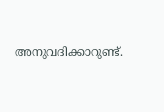അനുവദിക്കാറുണ്ട്.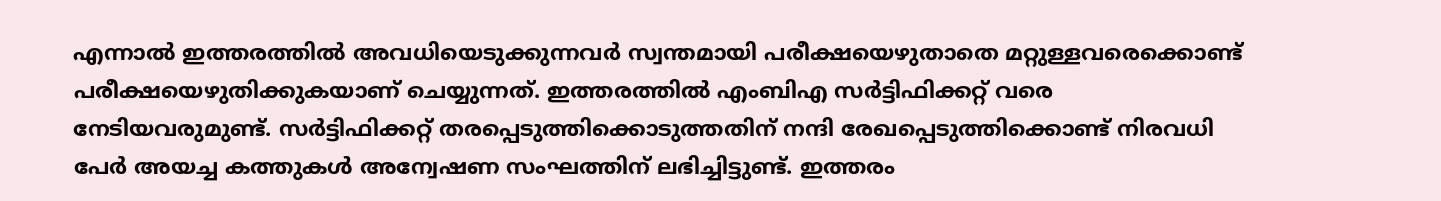എന്നാല്‍ ഇത്തരത്തില്‍ അവധിയെടുക്കുന്നവര്‍ സ്വന്തമായി പരീക്ഷയെഴുതാതെ മറ്റുള്ളവരെക്കൊണ്ട് പരീക്ഷയെഴുതിക്കുകയാണ് ചെയ്യുന്നത്. ഇത്തരത്തില്‍ എംബിഎ സര്‍ട്ടിഫിക്കറ്റ് വരെ നേടിയവരുമുണ്ട്. സര്‍ട്ടിഫിക്കറ്റ് തരപ്പെടുത്തിക്കൊടുത്തതിന് നന്ദി രേഖപ്പെടുത്തിക്കൊണ്ട് നിരവധി പേര്‍ അയച്ച കത്തുകള്‍ അന്വേഷണ സംഘത്തിന് ലഭിച്ചിട്ടുണ്ട്. ഇത്തരം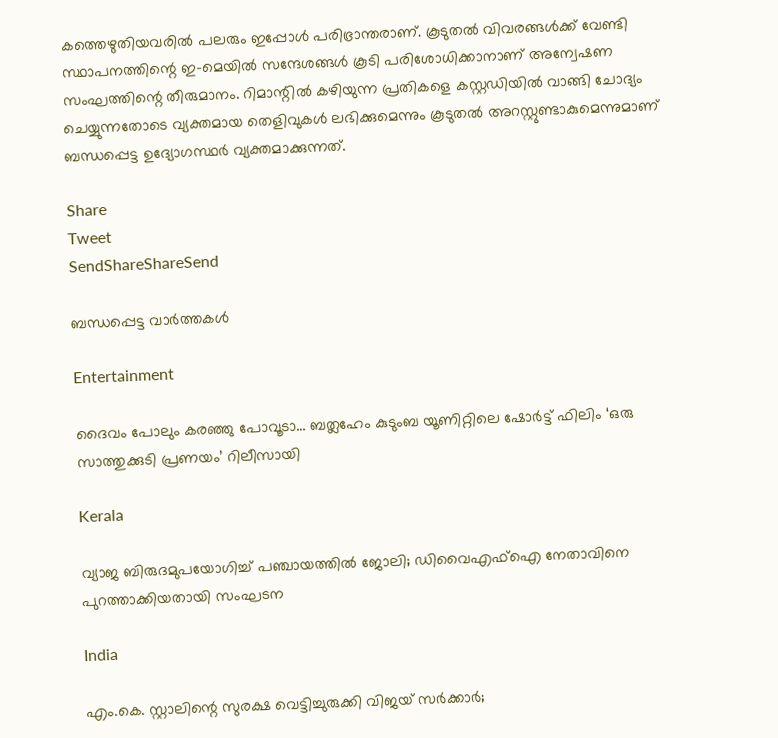കത്തെഴുതിയവരില്‍ പലരും ഇപ്പോള്‍ പരിഭ്രാന്തരാണ്. കൂടുതല്‍ വിവരങ്ങള്‍ക്ക് വേണ്ടി സ്ഥാപനത്തിന്റെ ഇ-മെയില്‍ സന്ദേശങ്ങള്‍ കൂടി പരിശോധിക്കാനാണ് അന്വേഷണ സംഘത്തിന്റെ തീരുമാനം. റിമാന്റില്‍ കഴിയുന്ന പ്രതികളെ കസ്റ്റഡിയില്‍ വാങ്ങി ചോദ്യം ചെയ്യുന്നതോടെ വ്യക്തമായ തെളിവുകള്‍ ലഭിക്കുമെന്നും കൂടുതല്‍ അറസ്റ്റുണ്ടാകുമെന്നുമാണ് ബന്ധപ്പെട്ട ഉദ്യോഗസ്ഥര്‍ വ്യക്തമാക്കുന്നത്.

Share
Tweet
SendShareShareSend

ബന്ധപ്പെട്ട വാര്‍ത്തകള്‍

Entertainment

ദൈവം പോലും കരഞ്ഞു പോവൂടാ… ബത്ലഹേം കുടുംബ യൂണിറ്റിലെ ഷോർട്ട് ഫിലിം ‘ഒരു സാത്തുക്കുടി പ്രണയം’ റിലീസായി

Kerala

വ്യാജ ബിരുദമുപയോഗിച്ച് പഞ്ചായത്തില്‍ ജോലി; ഡിവൈഎഫ്ഐ നേതാവിനെ പുറത്താക്കിയതായി സംഘടന

India

എം.കെ. സ്റ്റാലിന്റെ സുരക്ഷ വെട്ടിച്ചുരുക്കി വിജയ് സർക്കാർ;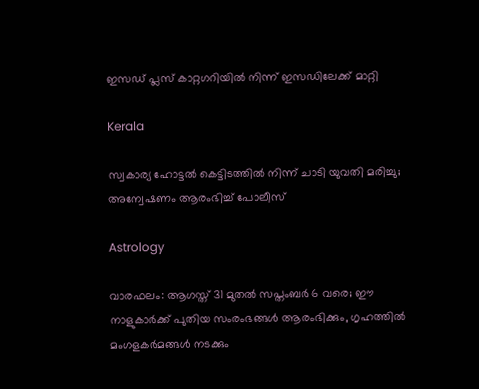ഇസഡ് പ്ലസ് കാറ്റഗറിയിൽ നിന്ന് ഇസഡിലേക്ക് മാറ്റി

Kerala

സ്വകാര്യ ഹോട്ടൽ കെട്ടിടത്തിൽ നിന്ന് ചാടി യുവതി മരിച്ചു; അന്വേഷണം ആരംഭിച്ച് പോലീസ്

Astrology

വാരഫലം: ആഗസ്ത് 31 മുതല്‍ സപ്തംബര്‍ 6 വരെ; ഈ നാളുകാര്‍ക്ക് പുതിയ സംരംഭങ്ങള്‍ ആരംഭിക്കും, ഗൃഹത്തില്‍ മംഗളകര്‍മങ്ങള്‍ നടക്കും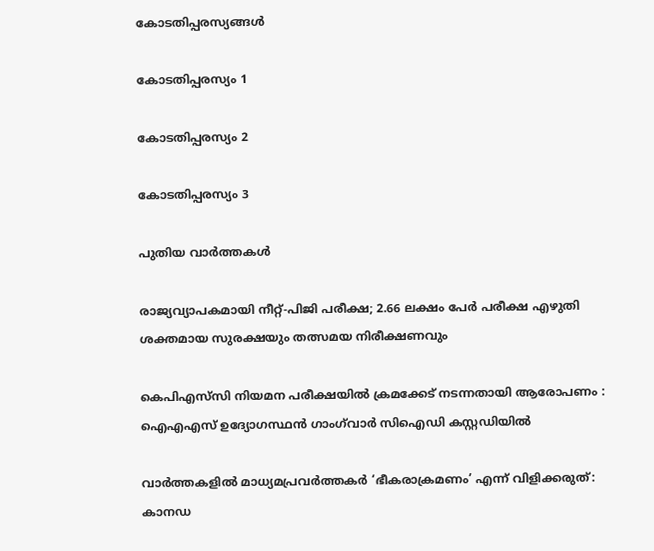കോടതിപ്പരസ്യങ്ങള്‍

കോടതിപ്പരസ്യം 1

കോടതിപ്പരസ്യം 2

കോടതിപ്പരസ്യം 3

പുതിയ വാര്‍ത്തകള്‍

രാജ്യവ്യാപകമായി നീറ്റ്-പിജി പരീക്ഷ; 2.66 ലക്ഷം പേർ പരീക്ഷ എഴുതി ശക്തമായ സുരക്ഷയും തത്സമയ നിരീക്ഷണവും

കെപിഎസ്‌സി നിയമന പരീക്ഷയിൽ ക്രമക്കേട് നടന്നതായി ആരോപണം : ഐഎഎസ് ഉദ്യോഗസ്ഥൻ ഗാംഗ്‌വാർ സിഐഡി കസ്റ്റഡിയിൽ

വാർത്തകളിൽ മാധ്യമപ്രവർത്തകർ ‘ഭീകരാക്രമണം’ എന്ന് വിളിക്കരുത്: കാനഡ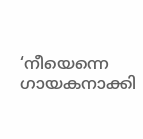‘നീയെന്നെ ഗായകനാക്കി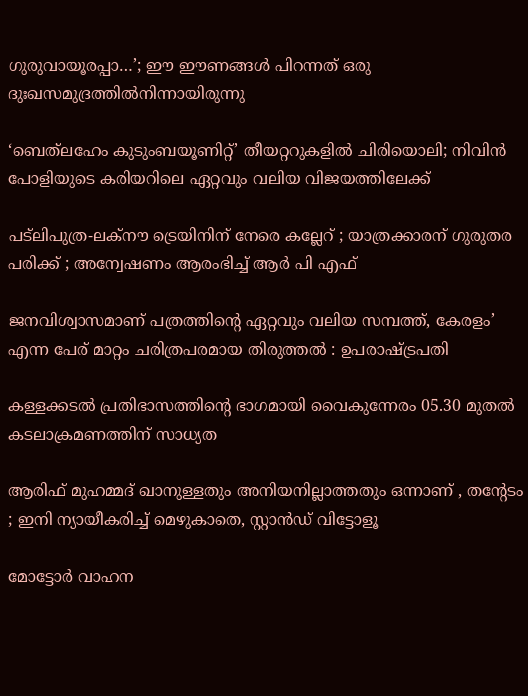ഗുരുവായൂരപ്പാ…’; ഈ ഈണങ്ങള്‍ പിറന്നത് ഒരു ദുഃഖസമുദ്രത്തില്‍നിന്നായിരുന്നു

‘ബെത്‌ലഹേം കുടുംബയൂണിറ്റ്’ തീയറ്ററുകളില്‍ ചിരിയൊലി; നിവിന്‍ പോളിയുടെ കരിയറിലെ ഏറ്റവും വലിയ വിജയത്തിലേക്ക്

പട്‌ലിപുത്ര-ലക്നൗ ട്രെയിനിന് നേരെ കല്ലേറ് ; യാത്രക്കാരന് ഗുരുതര പരിക്ക് ; അന്വേഷണം ആരംഭിച്ച് ആർ പി എഫ്

ജനവിശ്വാസമാണ് പത്രത്തിന്റെ ഏറ്റവും വലിയ സമ്പത്ത്, കേരളം’ എന്ന പേര് മാറ്റം ചരിത്രപരമായ തിരുത്തൽ : ഉപരാഷ്‌ട്രപതി

കള്ളക്കടൽ പ്രതിഭാസത്തിന്റെ ഭാഗമായി വൈകുന്നേരം 05.30 മുതൽ കടലാക്രമണത്തിന് സാധ്യത

ആരിഫ് മുഹമ്മദ് ഖാനുള്ളതും അനിയനില്ലാത്തതും ഒന്നാണ് , തന്റേടം ; ഇനി ന്യായീകരിച്ച് മെഴുകാതെ, സ്റ്റാൻഡ് വിട്ടോളൂ

മോട്ടോർ വാഹന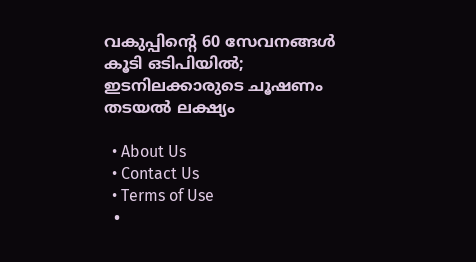വകുപ്പിന്റെ 60 സേവനങ്ങൾ കൂടി ഒടിപിയിൽ; ഇടനിലക്കാരുടെ ചൂഷണം തടയൽ ലക്ഷ്യം

  • About Us
  • Contact Us
  • Terms of Use
  •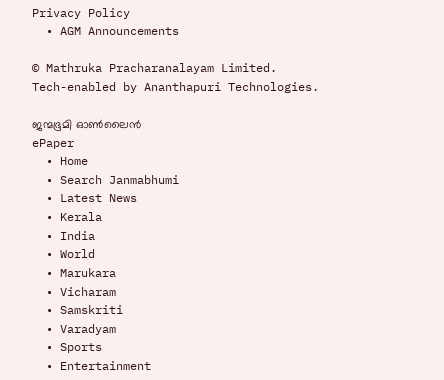Privacy Policy
  • AGM Announcements

© Mathruka Pracharanalayam Limited.
Tech-enabled by Ananthapuri Technologies.

ജന്മഭൂമി ഓണ്‍ലൈന്‍
ePaper
  • Home
  • Search Janmabhumi
  • Latest News
  • Kerala
  • India
  • World
  • Marukara
  • Vicharam
  • Samskriti
  • Varadyam
  • Sports
  • Entertainment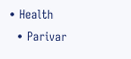• Health
  • Parivar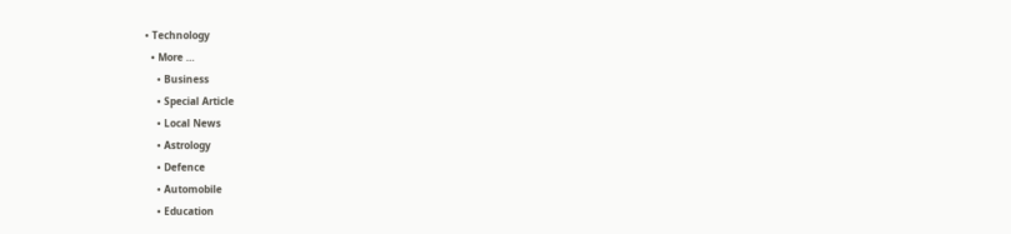• Technology
  • More …
    • Business
    • Special Article
    • Local News
    • Astrology
    • Defence
    • Automobile
    • Education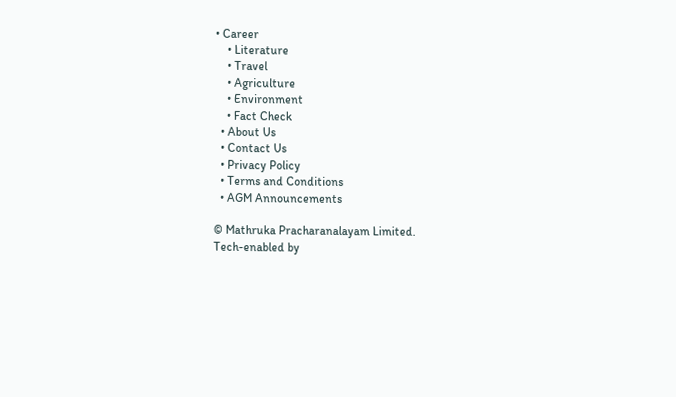• Career
    • Literature
    • Travel
    • Agriculture
    • Environment
    • Fact Check
  • About Us
  • Contact Us
  • Privacy Policy
  • Terms and Conditions
  • AGM Announcements

© Mathruka Pracharanalayam Limited.
Tech-enabled by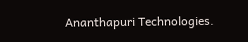Ananthapuri Technologies.